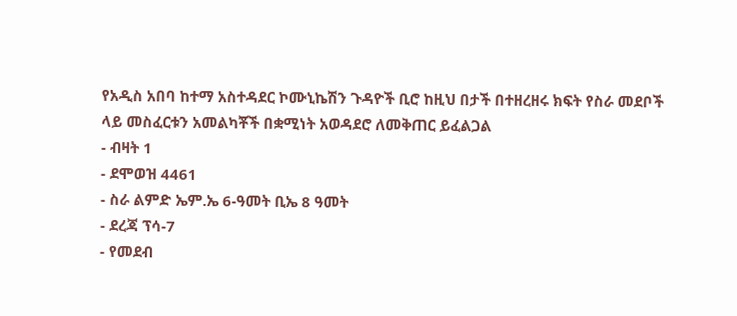የአዲስ አበባ ከተማ አስተዳደር ኮሙኒኬሽን ጉዳዮች ቢሮ ከዚህ በታች በተዘረዘሩ ክፍት የስራ መደቦች ላይ መስፈርቱን አመልካቾች በቋሚነት አወዳደሮ ለመቅጠር ይፈልጋል
- ብዛት 1
- ደሞወዝ 4461
- ስራ ልምድ ኤም.ኤ 6-ዓመት ቢኤ 8 ዓመት
- ደረጃ ፕሳ-7
- የመደብ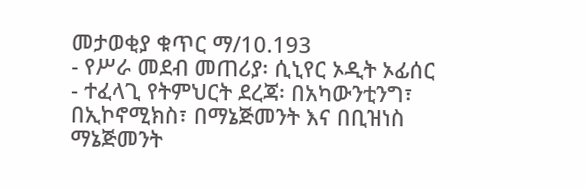መታወቂያ ቁጥር ማ/10.193
- የሥራ መደብ መጠሪያ፡ ሲኒየር ኦዲት ኦፊሰር
- ተፈላጊ የትምህርት ደረጃ፡ በአካውንቲንግ፣ በኢኮኖሚክስ፣ በማኔጅመንት እና በቢዝነስ ማኔጅመንት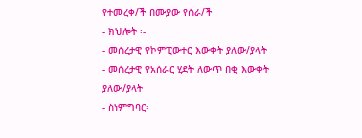የተመረቀ/ች በሙያው የሰራ/ች
- ክህሎት ፡-
- መሰረታዊ የኮምፒውተር እውቀት ያለው/ያላት
- መሰረታዊ የአሰራር ሂደት ለውጥ በቂ እውቀት ያለው/ያላት
- ስነምግባር፡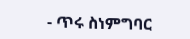- ጥሩ ስነምግባር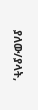ያለው/ያላት,